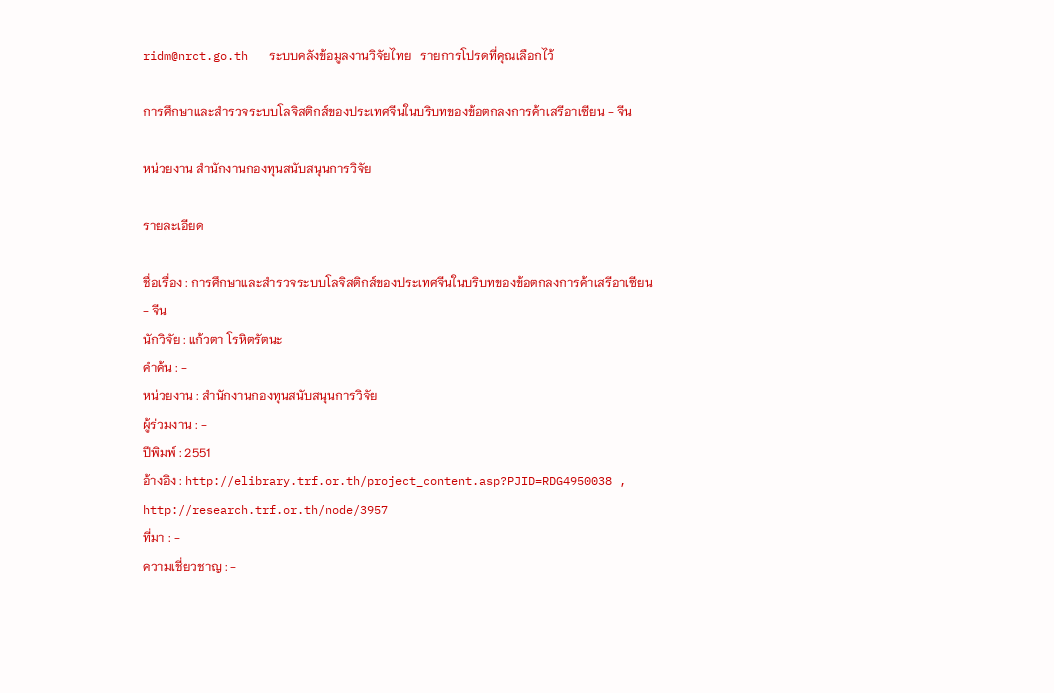ridm@nrct.go.th   ระบบคลังข้อมูลงานวิจัยไทย   รายการโปรดที่คุณเลือกไว้

การศึกษาและสำรวจระบบโลจิสติกส์ของประเทศจีนในบริบทของข้อตกลงการค้าเสรีอาเซียน - จีน

หน่วยงาน สำนักงานกองทุนสนับสนุนการวิจัย

รายละเอียด

ชื่อเรื่อง : การศึกษาและสำรวจระบบโลจิสติกส์ของประเทศจีนในบริบทของข้อตกลงการค้าเสรีอาเซียน - จีน
นักวิจัย : แก้วตา โรหิตรัตนะ
คำค้น : -
หน่วยงาน : สำนักงานกองทุนสนับสนุนการวิจัย
ผู้ร่วมงาน : -
ปีพิมพ์ : 2551
อ้างอิง : http://elibrary.trf.or.th/project_content.asp?PJID=RDG4950038 , http://research.trf.or.th/node/3957
ที่มา : -
ความเชี่ยวชาญ : -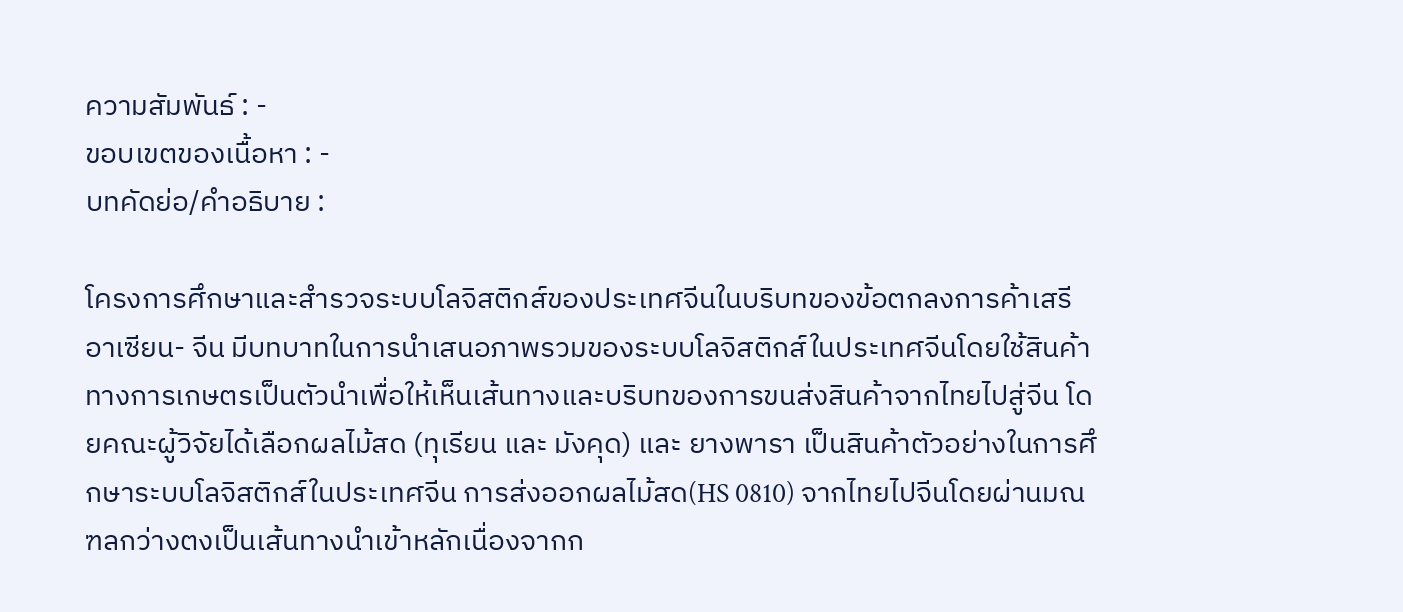ความสัมพันธ์ : -
ขอบเขตของเนื้อหา : -
บทคัดย่อ/คำอธิบาย :

โครงการศึกษาและสำรวจระบบโลจิสติกส์ของประเทศจีนในบริบทของข้อตกลงการค้าเสรีอาเซียน- จีน มีบทบาทในการนำเสนอภาพรวมของระบบโลจิสติกส์ในประเทศจีนโดยใช้สินค้าทางการเกษตรเป็นตัวนำเพื่อให้เห็นเส้นทางและบริบทของการขนส่งสินค้าจากไทยไปสู่จีน โดยคณะผู้วิจัยได้เลือกผลไม้สด (ทุเรียน และ มังคุด) และ ยางพารา เป็นสินค้าตัวอย่างในการศึกษาระบบโลจิสติกส์ในประเทศจีน การส่งออกผลไม้สด(HS 0810) จากไทยไปจีนโดยผ่านมณฑลกว่างตงเป็นเส้นทางนำเข้าหลักเนื่องจากก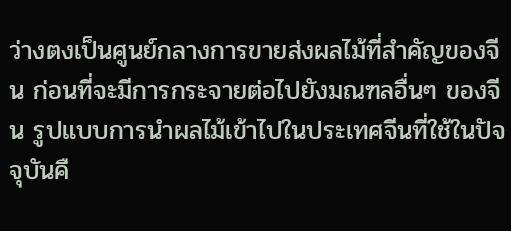ว่างตงเป็นศูนย์กลางการขายส่งผลไม้ที่สำคัญของจีน ก่อนที่จะมีการกระจายต่อไปยังมณฑลอื่นๆ ของจีน รูปแบบการนำผลไม้เข้าไปในประเทศจีนที่ใช้ในปัจจุบันคื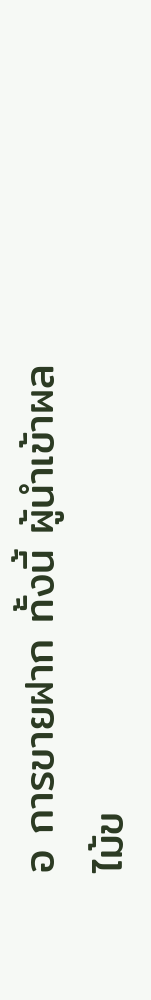อ การขายฝาก ทั้งนี้ ผู้นำเข้าผลไม้ข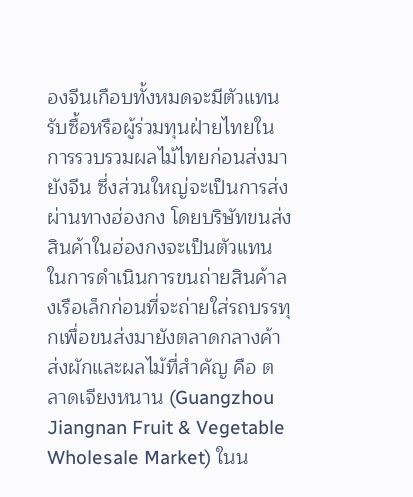องจีนเกือบทั้งหมดจะมีตัวแทนรับซื้อหรือผู้ร่วมทุนฝ่ายไทยในการรวบรวมผลไม้ไทยก่อนส่งมายังจีน ซึ่งส่วนใหญ่จะเป็นการส่งผ่านทางฮ่องกง โดยบริษัทขนส่งสินค้าในฮ่องกงจะเป็นตัวแทนในการดำเนินการขนถ่ายสินค้าลงเรือเล็กก่อนที่จะถ่ายใส่รถบรรทุกเพื่อขนส่งมายังตลาดกลางค้าส่งผักและผลไม้ที่สำคัญ คือ ตลาดเจียงหนาน (Guangzhou Jiangnan Fruit & Vegetable Wholesale Market) ในน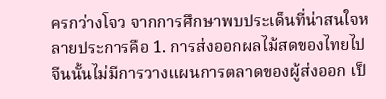ครกว่างโจว จากการศึกษาพบประเด็นที่น่าสนใจหลายประการคือ 1. การส่งออกผลไม้สดของไทยไปจีนนั้นไม่มีการวางแผนการตลาดของผู้ส่งออก เป็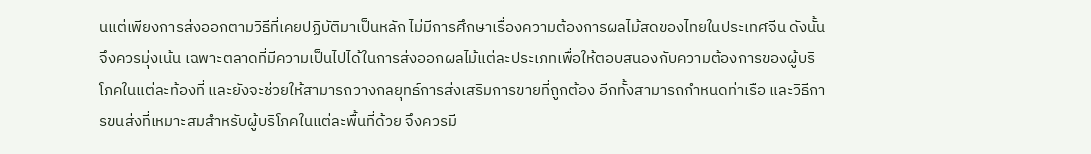นแต่เพียงการส่งออกตามวิธีที่เคยปฏิบัติมาเป็นหลัก ไม่มีการศึกษาเรื่องความต้องการผลไม้สดของไทยในประเทศจีน ดังนั้นจึงควรมุ่งเน้น เฉพาะตลาดที่มีความเป็นไปได้ในการส่งออกผลไม้แต่ละประเภทเพื่อให้ตอบสนองกับความต้องการของผู้บริโภคในแต่ละท้องที่ และยังจะช่วยให้สามารถวางกลยุทธ์การส่งเสริมการขายที่ถูกต้อง อีกทั้งสามารถกำหนดท่าเรือ และวิธีการขนส่งที่เหมาะสมสำหรับผู้บริโภคในแต่ละพื้นที่ด้วย จึงควรมี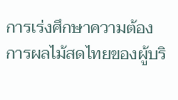การเร่งศึกษาความต้องการผลไม้สดไทยของผู้บริ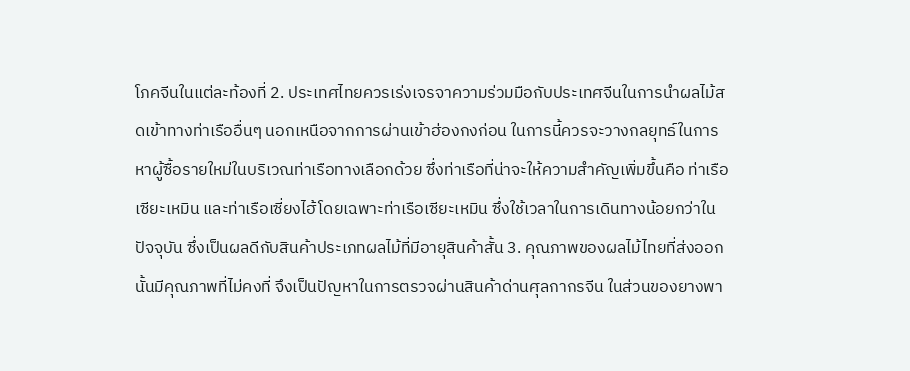โภคจีนในแต่ละท้องที่ 2. ประเทศไทยควรเร่งเจรจาความร่วมมือกับประเทศจีนในการนำผลไม้สดเข้าทางท่าเรืออื่นๆ นอกเหนือจากการผ่านเข้าฮ่องกงก่อน ในการนี้ควรจะวางกลยุทธ์ในการหาผู้ซื้อรายใหม่ในบริเวณท่าเรือทางเลือกด้วย ซึ่งท่าเรือที่น่าจะให้ความสำคัญเพิ่มขึ้นคือ ท่าเรือเซียะเหมิน และท่าเรือเซี่ยงไฮ้โดยเฉพาะท่าเรือเซียะเหมิน ซึ่งใช้เวลาในการเดินทางน้อยกว่าในปัจจุบัน ซึ่งเป็นผลดีกับสินค้าประเภทผลไม้ที่มีอายุสินค้าสั้น 3. คุณภาพของผลไม้ไทยที่ส่งออกนั้นมีคุณภาพที่ไม่คงที่ จึงเป็นปัญหาในการตรวจผ่านสินค้าด่านศุลกากรจีน ในส่วนของยางพา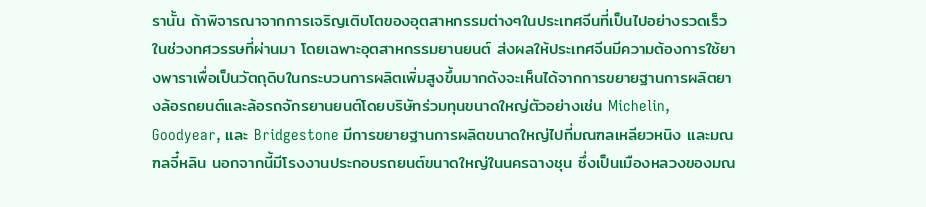รานั้น ถ้าพิจารณาจากการเจริญเติบโตของอุตสาหกรรมต่างๆในประเทศจีนที่เป็นไปอย่างรวดเร็วในช่วงทศวรรษที่ผ่านมา โดยเฉพาะอุตสาหกรรมยานยนต์ ส่งผลให้ประเทศจีนมีความต้องการใช้ยางพาราเพื่อเป็นวัตถุดิบในกระบวนการผลิตเพิ่มสูงขึ้นมากดังจะเห็นได้จากการขยายฐานการผลิตยางล้อรถยนต์และล้อรถจักรยานยนต์โดยบริษัทร่วมทุนขนาดใหญ่ตัวอย่างเช่น Michelin, Goodyear, และ Bridgestone มีการขยายฐานการผลิตขนาดใหญ่ไปที่มณฑลเหลียวหนิง และมณฑลจี๋หลิน นอกจากนี้มีโรงงานประกอบรถยนต์ขนาดใหญ่ในนครฉางชุน ซึ่งเป็นเมืองหลวงของมณ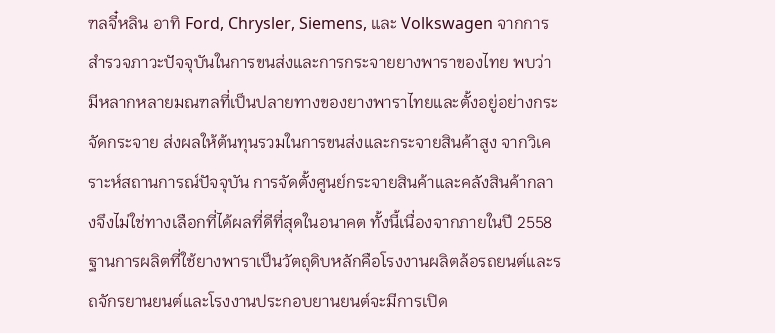ฑลจี๋หลิน อาทิ Ford, Chrysler, Siemens, และ Volkswagen จากการสำรวจภาวะปัจจุบันในการขนส่งและการกระจายยางพาราของไทย พบว่ามีหลากหลายมณฑลที่เป็นปลายทางของยางพาราไทยและตั้งอยู่อย่างกระจัดกระจาย ส่งผลให้ต้นทุนรวมในการขนส่งและกระจายสินค้าสูง จากวิเคราะห์สถานการณ์ปัจจุบัน การจัดตั้งศูนย์กระจายสินค้าและคลังสินค้ากลางจึงไม่ใช่ทางเลือกที่ได้ผลที่ดีที่สุดในอนาคต ทั้งนี้เนื่องจากภายในปี 2558 ฐานการผลิตที่ใช้ยางพาราเป็นวัตถุดิบหลักคือโรงงานผลิตล้อรถยนต์และรถจักรยานยนต์และโรงงานประกอบยานยนต์จะมีการเปิด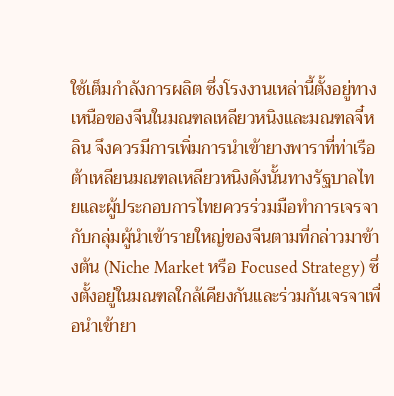ใช้เต็มกำลังการผลิต ซึ่งโรงงานเหล่านี้ตั้งอยู่ทางเหนือของจีนในมณฑลเหลียวหนิงและมณฑลจี๋หลิน จึงควรมีการเพิ่มการนำเข้ายางพาราที่ท่าเรือต้าเหลียนมณฑลเหลียวหนิงดังนั้นทางรัฐบาลไทยและผู้ประกอบการไทยควรร่วมมือทำการเจรจากับกลุ่มผู้นำเข้ารายใหญ่ของจีนตามที่กล่าวมาข้างต้น (Niche Market หรือ Focused Strategy) ซึ่งตั้งอยู่ในมณฑลใกล้เคียงกันและร่วมกันเจรจาเพื่อนำเข้ายา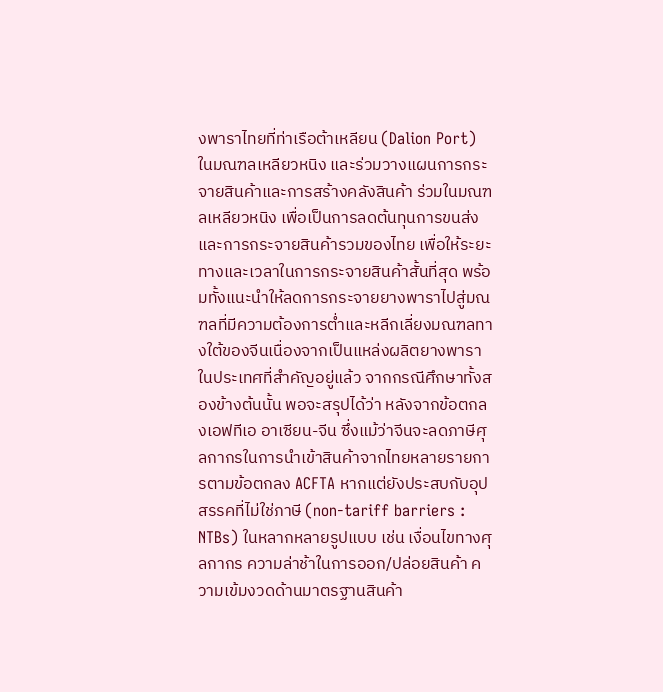งพาราไทยที่ท่าเรือต้าเหลียน (Dalion Port) ในมณฑลเหลียวหนิง และร่วมวางแผนการกระจายสินค้าและการสร้างคลังสินค้า ร่วมในมณฑลเหลียวหนิง เพื่อเป็นการลดต้นทุนการขนส่งและการกระจายสินค้ารวมของไทย เพื่อให้ระยะทางและเวลาในการกระจายสินค้าสั้นที่สุด พร้อมทั้งแนะนำให้ลดการกระจายยางพาราไปสู่มณฑลที่มีความต้องการต่ำและหลีกเลี่ยงมณฑลทางใต้ของจีนเนื่องจากเป็นแหล่งผลิตยางพาราในประเทศที่สำคัญอยู่แล้ว จากกรณีศึกษาทั้งสองข้างต้นนั้น พอจะสรุปได้ว่า หลังจากข้อตกลงเอฟทีเอ อาเซียน-จีน ซึ่งแม้ว่าจีนจะลดภาษีศุลกากรในการนำเข้าสินค้าจากไทยหลายรายการตามข้อตกลง ACFTA หากแต่ยังประสบกับอุปสรรคที่ไม่ใช่ภาษี (non-tariff barriers : NTBs) ในหลากหลายรูปแบบ เช่น เงื่อนไขทางศุลกากร ความล่าช้าในการออก/ปล่อยสินค้า ความเข้มงวดด้านมาตรฐานสินค้า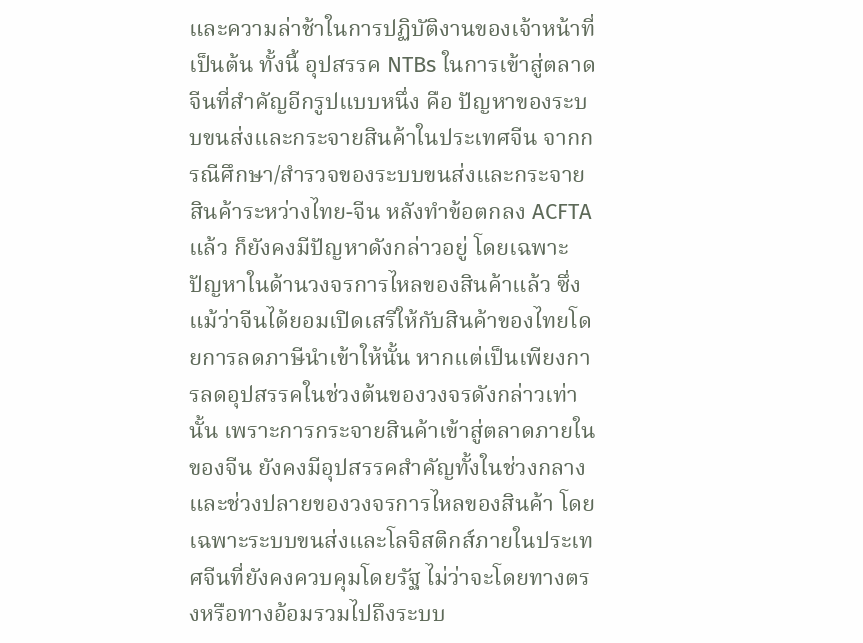และความล่าช้าในการปฏิบัติงานของเจ้าหน้าที่ เป็นต้น ทั้งนี้ อุปสรรค NTBs ในการเข้าสู่ตลาดจีนที่สำคัญอีกรูปแบบหนึ่ง คือ ปัญหาของระบบขนส่งและกระจายสินค้าในประเทศจีน จากกรณีศึกษา/สำรวจของระบบขนส่งและกระจายสินค้าระหว่างไทย-จีน หลังทำข้อตกลง ACFTA แล้ว ก็ยังคงมีปัญหาดังกล่าวอยู่ โดยเฉพาะปัญหาในด้านวงจรการไหลของสินค้าแล้ว ซึ่งแม้ว่าจีนได้ยอมเปิดเสรีให้กับสินค้าของไทยโดยการลดภาษีนำเข้าให้นั้น หากแต่เป็นเพียงการลดอุปสรรคในช่วงต้นของวงจรดังกล่าวเท่านั้น เพราะการกระจายสินค้าเข้าสู่ตลาดภายในของจีน ยังคงมีอุปสรรคสำคัญทั้งในช่วงกลางและช่วงปลายของวงจรการไหลของสินค้า โดยเฉพาะระบบขนส่งและโลจิสติกส์ภายในประเทศจีนที่ยังคงควบคุมโดยรัฐ ไม่ว่าจะโดยทางตรงหรือทางอ้อมรวมไปถึงระบบ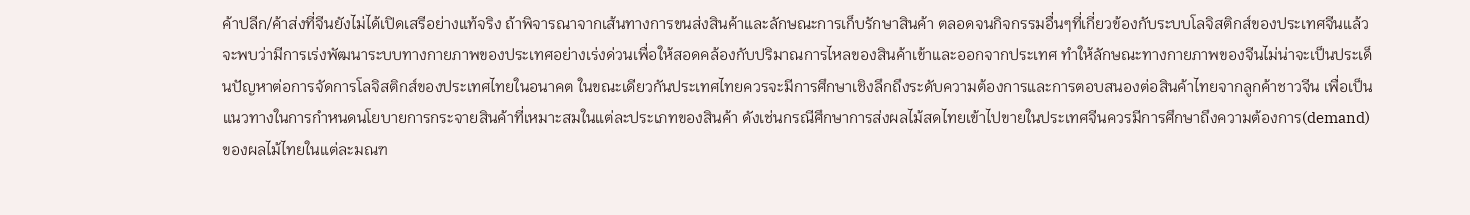ค้าปลีก/ค้าส่งที่จีนยังไม่ได้เปิดเสรีอย่างแท้จริง ถ้าพิจารณาจากเส้นทางการขนส่งสินค้าและลักษณะการเก็บรักษาสินค้า ตลอดจนกิจกรรมอื่นๆที่เกี่ยวข้องกับระบบโลจิสติกส์ของประเทศจีนแล้วจะพบว่ามีการเร่งพัฒนาระบบทางกายภาพของประเทศอย่างเร่งด่วนเพื่อให้สอดคล้องกับปริมาณการไหลของสินค้าเข้าและออกจากประเทศ ทำให้ลักษณะทางกายภาพของจีนไม่น่าจะเป็นประเด็นปัญหาต่อการจัดการโลจิสติกส์ของประเทศไทยในอนาคต ในขณะเดียวกันประเทศไทยควรจะมีการศึกษาเชิงลึกถึงระดับความต้องการและการตอบสนองต่อสินค้าไทยจากลูกค้าชาวจีน เพื่อเป็นแนวทางในการกำหนดนโยบายการกระจายสินค้าที่เหมาะสมในแต่ละประเภทของสินค้า ดังเช่นกรณีศึกษาการส่งผลไม้สดไทยเข้าไปขายในประเทศจีนควรมีการศึกษาถึงความต้องการ(demand) ของผลไม้ไทยในแต่ละมณฑ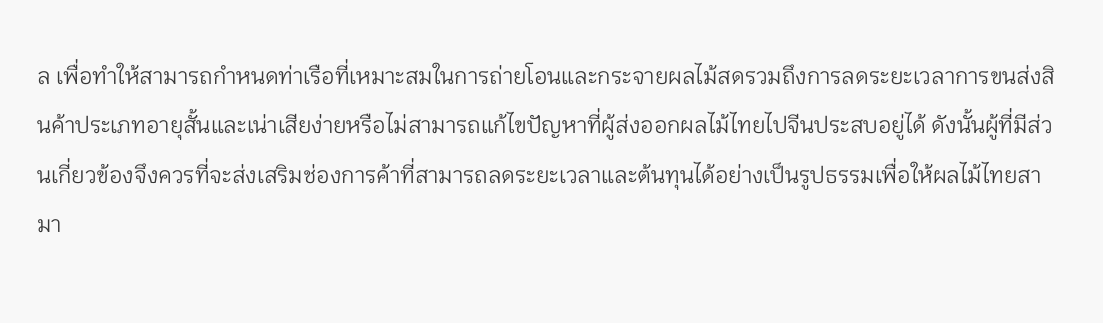ล เพื่อทำให้สามารถกำหนดท่าเรือที่เหมาะสมในการถ่ายโอนและกระจายผลไม้สดรวมถึงการลดระยะเวลาการขนส่งสินค้าประเภทอายุสั้นและเน่าเสียง่ายหรือไม่สามารถแก้ไขปัญหาที่ผู้ส่งออกผลไม้ไทยไปจีนประสบอยู่ได้ ดังนั้นผู้ที่มีส่วนเกี่ยวข้องจึงควรที่จะส่งเสริมช่องการค้าที่สามารถลดระยะเวลาและต้นทุนได้อย่างเป็นรูปธรรมเพื่อให้ผลไม้ไทยสามา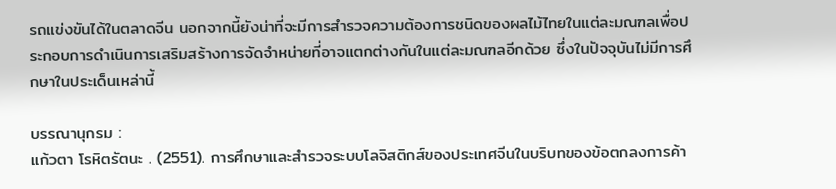รถแข่งขันได้ในตลาดจีน นอกจากนี้ยังน่าที่จะมีการสำรวจความต้องการชนิดของผลไม้ไทยในแต่ละมณฑลเพื่อประกอบการดำเนินการเสริมสร้างการจัดจำหน่ายที่อาจแตกต่างกันในแต่ละมณฑลอีกด้วย ซึ่งในปัจจุบันไม่มีการศึกษาในประเด็นเหล่านี้

บรรณานุกรม :
แก้วตา โรหิตรัตนะ . (2551). การศึกษาและสำรวจระบบโลจิสติกส์ของประเทศจีนในบริบทของข้อตกลงการค้า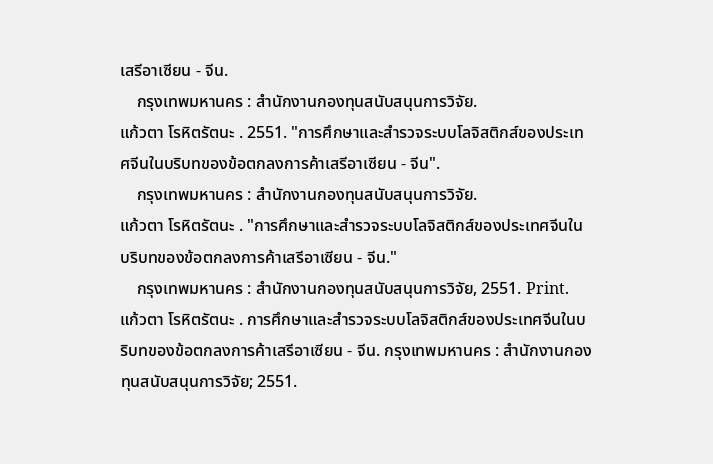เสรีอาเซียน - จีน.
    กรุงเทพมหานคร : สำนักงานกองทุนสนับสนุนการวิจัย.
แก้วตา โรหิตรัตนะ . 2551. "การศึกษาและสำรวจระบบโลจิสติกส์ของประเทศจีนในบริบทของข้อตกลงการค้าเสรีอาเซียน - จีน".
    กรุงเทพมหานคร : สำนักงานกองทุนสนับสนุนการวิจัย.
แก้วตา โรหิตรัตนะ . "การศึกษาและสำรวจระบบโลจิสติกส์ของประเทศจีนในบริบทของข้อตกลงการค้าเสรีอาเซียน - จีน."
    กรุงเทพมหานคร : สำนักงานกองทุนสนับสนุนการวิจัย, 2551. Print.
แก้วตา โรหิตรัตนะ . การศึกษาและสำรวจระบบโลจิสติกส์ของประเทศจีนในบริบทของข้อตกลงการค้าเสรีอาเซียน - จีน. กรุงเทพมหานคร : สำนักงานกองทุนสนับสนุนการวิจัย; 2551.